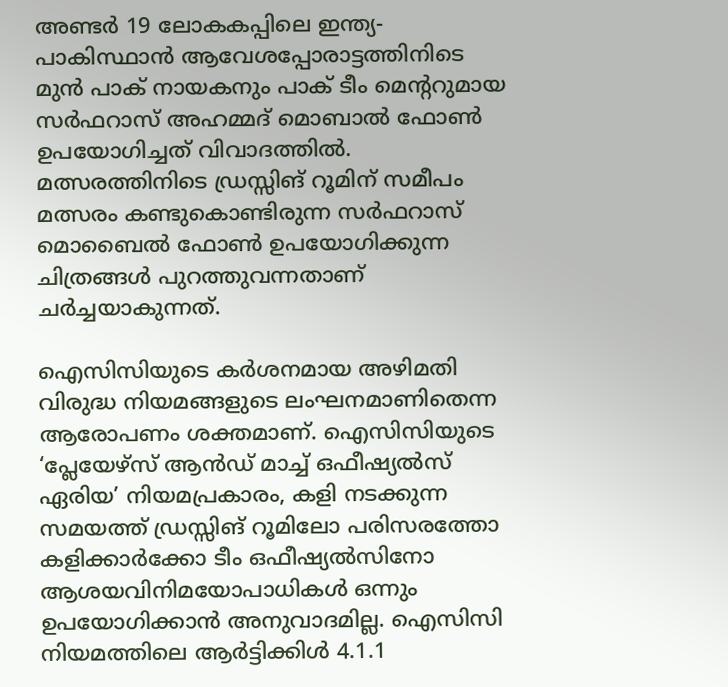അണ്ടർ 19 ലോകകപ്പിലെ ഇന്ത്യ-പാകിസ്ഥാൻ ആവേശപ്പോരാട്ടത്തിനിടെ മുൻ പാക് നായകനും പാക് ടീം മെന്‍ററുമായ സർഫറാസ് അഹമ്മദ് മൊബാല്‍ ഫോണ്‍ ഉപയോഗിച്ചത് വിവാദത്തിൽ. മത്സരത്തിനിടെ ഡ്രസ്സിങ് റൂമിന് സമീപം മത്സരം കണ്ടുകൊണ്ടിരുന്ന സര്‍ഫറാസ് മൊബൈൽ ഫോൺ ഉപയോഗിക്കുന്ന ചിത്രങ്ങള്‍ പുറത്തുവന്നതാണ് ചർച്ചയാകുന്നത്.

ഐസിസിയുടെ കർശനമായ അഴിമതി വിരുദ്ധ നിയമങ്ങളുടെ ലംഘനമാണിതെന്ന ആരോപണം ശക്തമാണ്. ഐസിസിയുടെ ‘പ്ലേയേഴ്സ് ആൻഡ് മാച്ച് ഒഫീഷ്യൽസ് ഏരിയ’ നിയമപ്രകാരം, കളി നടക്കുന്ന സമയത്ത് ഡ്രസ്സിങ് റൂമിലോ പരിസരത്തോ കളിക്കാർക്കോ ടീം ഒഫീഷ്യൽസിനോ ആശയവിനിമയോപാധികള്‍ ഒന്നും ഉപയോഗിക്കാൻ അനുവാദമില്ല. ഐസിസി നിയമത്തിലെ ആര്‍ട്ടിക്കിള്‍ 4.1.1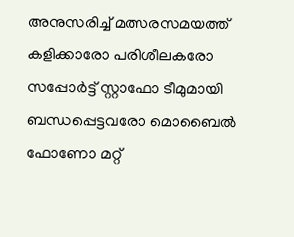അനുസരിച്ച് മത്സരസമയത്ത് കളിക്കാരോ പരിശീലകരോ സപ്പോര്‍ട്ട് സ്റ്റാഫോ ടീമുമായി ബന്ധപ്പെട്ടവരോ മൊബൈല്‍ ഫോണോ മറ്റ്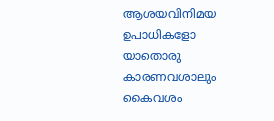ആശയവിനിമയ ഉപാധികളോ യാതൊരു കാരണവശാലും കൈവശം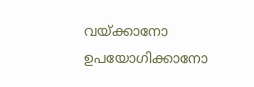വയ്ക്കാനോ ഉപയോഗിക്കാനോ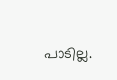പാടില്ല.